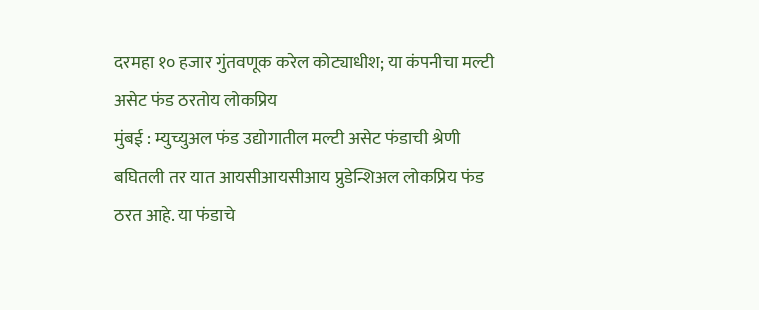दरमहा १० हजार गुंतवणूक करेल कोट्याधीश; या कंपनीचा मल्टी असेट फंड ठरतोय लोकप्रिय
मुंबई : म्युच्युअल फंड उद्योगातील मल्टी असेट फंडाची श्रेणी बघितली तर यात आयसीआयसीआय प्रुडेन्शिअल लोकप्रिय फंड ठरत आहे. या फंडाचे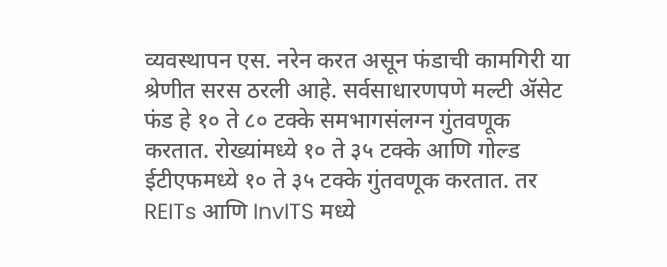व्यवस्थापन एस. नरेन करत असून फंडाची कामगिरी या श्रेणीत सरस ठरली आहे. सर्वसाधारणपणे मल्टी ॲसेट फंड हे १० ते ८० टक्के समभागसंलग्न गुंतवणूक करतात. रोख्यांमध्ये १० ते ३५ टक्के आणि गोल्ड ईटीएफमध्ये १० ते ३५ टक्के गुंतवणूक करतात. तर REITs आणि InvITS मध्ये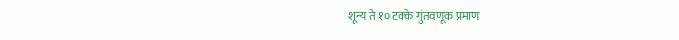शून्य ते १० टक्के गुंतवणूक प्रमाण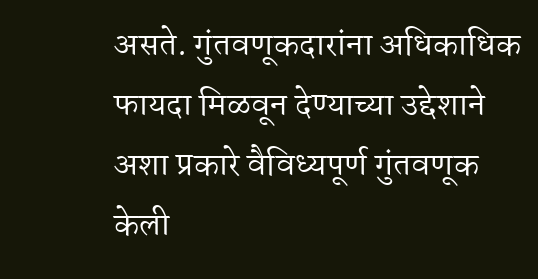असते. गुंतवणूकदारांना अधिकाधिक फायदा मिळवून देण्याच्या उद्देशाने अशा प्रकारे वैविध्यपूर्ण गुंतवणूक केली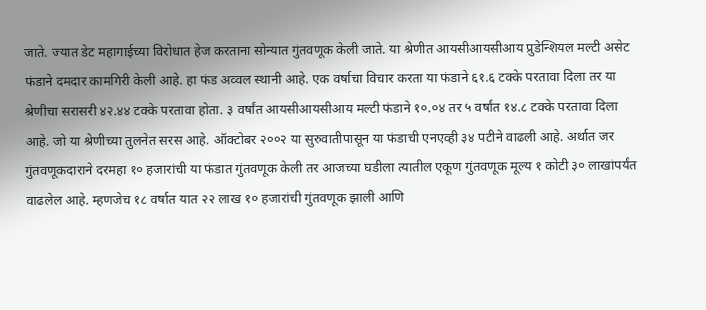जाते. ज्यात डेट महागाईच्या विरोधात हेज करताना सोन्यात गुंतवणूक केली जाते. या श्रेणीत आयसीआयसीआय प्रुडेन्शियल मल्टी असेट फंडाने दमदार कामगिरी केली आहे. हा फंड अव्वल स्थानी आहे. एक वर्षाचा विचार करता या फंडाने ६१.६ टक्के परतावा दिला तर या श्रेणीचा सरासरी ४२.४४ टक्के परतावा होता. ३ वर्षांत आयसीआयसीआय मल्टी फंडाने १०.०४ तर ५ वर्षांत १४.८ टक्के परतावा दिला आहे. जो या श्रेणीच्या तुलनेत सरस आहे. ऑक्टोबर २००२ या सुरुवातीपासून या फंडाची एनएव्ही ३४ पटीने वाढली आहे. अर्थात जर गुंतवणूकदाराने दरमहा १० हजारांची या फंडात गुंतवणूक केली तर आजच्या घडीला त्यातील एकूण गुंतवणूक मूल्य १ कोटी ३० लाखांपर्यंत वाढलेल आहे. म्हणजेच १८ वर्षात यात २२ लाख १० हजारांची गुंतवणूक झाली आणि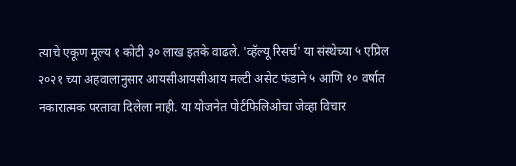त्याचे एकूण मूल्य १ कोटी ३० लाख इतके वाढले. 'व्हॅल्यू रिसर्च' या संस्थेच्या ५ एप्रिल २०२१ च्या अहवालानुसार आयसीआयसीआय मल्टी असेट फंडाने ५ आणि १० वर्षात नकारात्मक परतावा दिलेला नाही. या योजनेत पोर्टफिलिओचा जेव्हा विचार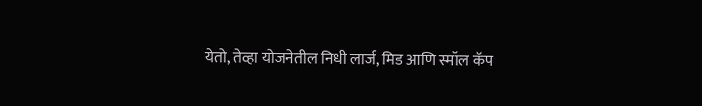येतो, तेव्हा योजनेतील निधी लार्ज, मिड आणि स्मॉल कॅप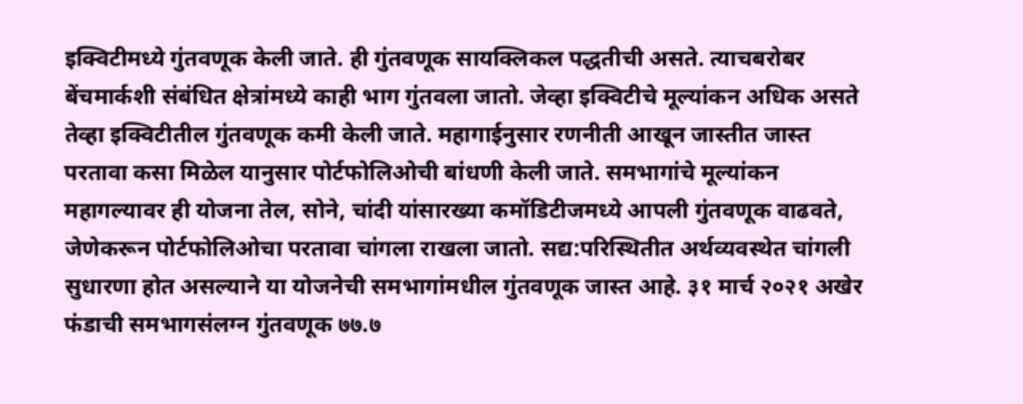इक्विटीमध्ये गुंतवणूक केली जाते. ही गुंतवणूक सायक्लिकल पद्धतीची असते. त्याचबरोबर बेंचमार्कशी संबंधित क्षेत्रांमध्ये काही भाग गुंतवला जातो. जेव्हा इक्विटीचे मूल्यांकन अधिक असते तेव्हा इक्विटीतील गुंतवणूक कमी केली जाते. महागाईनुसार रणनीती आखून जास्तीत जास्त परतावा कसा मिळेल यानुसार पोर्टफोलिओची बांधणी केली जाते. समभागांचे मूल्यांकन महागल्यावर ही योजना तेल, सोने, चांदी यांसारख्या कमॉडिटीजमध्ये आपली गुंतवणूक वाढवते, जेणेकरून पोर्टफोलिओचा परतावा चांगला राखला जातो. सद्य:परिस्थितीत अर्थव्यवस्थेत चांगली सुधारणा होत असल्याने या योजनेची समभागांमधील गुंतवणूक जास्त आहे. ३१ मार्च २०२१ अखेर फंडाची समभागसंलग्न गुंतवणूक ७७.७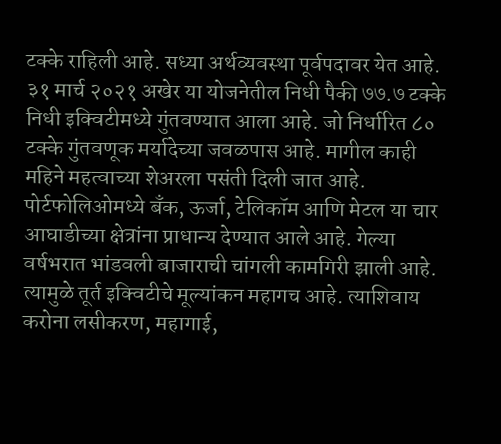टक्के राहिली आहे. सध्या अर्थव्यवस्था पूर्वपदावर येत आहे. ३१ मार्च २०२१ अखेर या योजनेतील निधी पैकी ७७.७ टक्के निधी इक्विटीमध्ये गुंतवण्यात आला आहे. जो निर्धारित ८० टक्के गुंतवणूक मर्यादेच्या जवळपास आहे. मागील काही महिने महत्वाच्या शेअरला पसंती दिली जात आहे. पोर्टफोलिओमध्ये बँक, ऊर्जा, टेलिकॉम आणि मेटल या चार आघाडीच्या क्षेत्रांना प्राधान्य देण्यात आले आहे. गेल्या वर्षभरात भांडवली बाजाराची चांगली कामगिरी झाली आहे. त्यामुळे तूर्त इक्विटीचे मूल्यांकन महागच आहे. त्याशिवाय करोना लसीकरण, महागाई,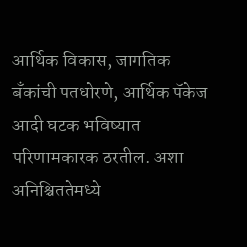आर्थिक विकास, जागतिक बँकांची पतधोरणे, आर्थिक पॅकेज आदी घटक भविष्यात परिणामकारक ठरतील. अशा अनिश्चिततेमध्ये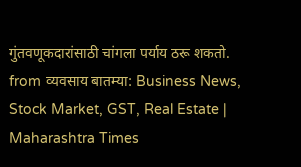गुंतवणूकदारांसाठी चांगला पर्याय ठरू शकतो.
from व्यवसाय बातम्या: Business News, Stock Market, GST, Real Estate | Maharashtra Times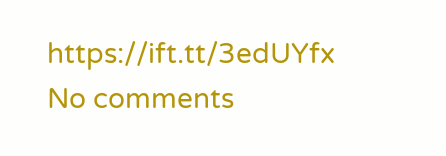https://ift.tt/3edUYfx
No comments